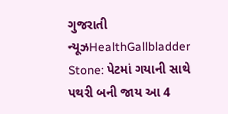ગુજરાતી ન્યૂઝHealthGallbladder Stone: પેટમાં ગયાની સાથે પથરી બની જાય આ 4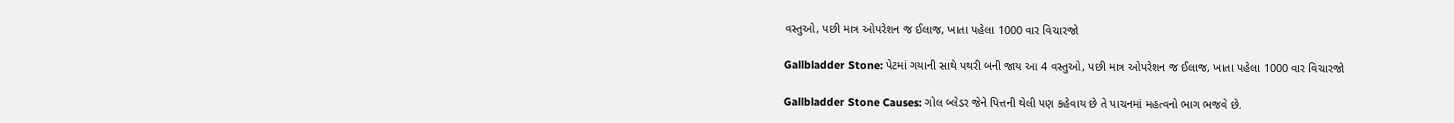વસ્તુઓ, પછી માત્ર ઓપરેશન જ ઈલાજ, ખાતા પહેલા 1000 વાર વિચારજો

Gallbladder Stone: પેટમાં ગયાની સાથે પથરી બની જાય આ 4 વસ્તુઓ, પછી માત્ર ઓપરેશન જ ઈલાજ, ખાતા પહેલા 1000 વાર વિચારજો

Gallbladder Stone Causes: ગોલ બ્લેડર જેને પિત્તની થેલી પણ કહેવાય છે તે પાચનમાં મહત્વનો ભાગ ભજવે છે.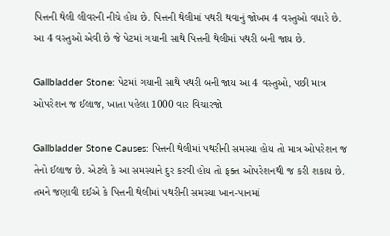પિત્તની થેલી લીવરની નીચે હોય છે. પિત્તની થેલીમાં પથરી થવાનું જોખમ 4 વસ્તુઓ વધારે છે. આ 4 વસ્તુઓ એવી છે જે પેટમાં ગયાની સાથે પિત્તની થેલીમાં પથરી બની જાય છે.

Gallbladder Stone: પેટમાં ગયાની સાથે પથરી બની જાય આ 4 વસ્તુઓ, પછી માત્ર ઓપરેશન જ ઈલાજ, ખાતા પહેલા 1000 વાર વિચારજો

Gallbladder Stone Causes: પિત્તની થેલીમાં પથરીની સમસ્યા હોય તો માત્ર ઓપરેશન જ તેનો ઈલાજ છે. એટલે કે આ સમસ્યાને દુર કરવી હોય તો ફક્ત ઓપરેશનથી જ કરી શકાય છે. તમને જણાવી દઈએ કે પિત્તની થેલીમાં પથરીની સમસ્યા ખાન-પાનમાં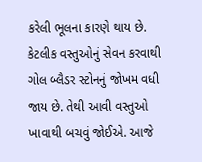કરેલી ભૂલના કારણે થાય છે. કેટલીક વસ્તુઓનું સેવન કરવાથી ગોલ બ્લૈડર સ્ટોનનું જોખમ વધી જાય છે. તેથી આવી વસ્તુઓ ખાવાથી બચવું જોઈએ. આજે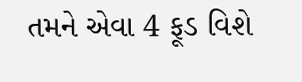તમને એવા 4 ફૂડ વિશે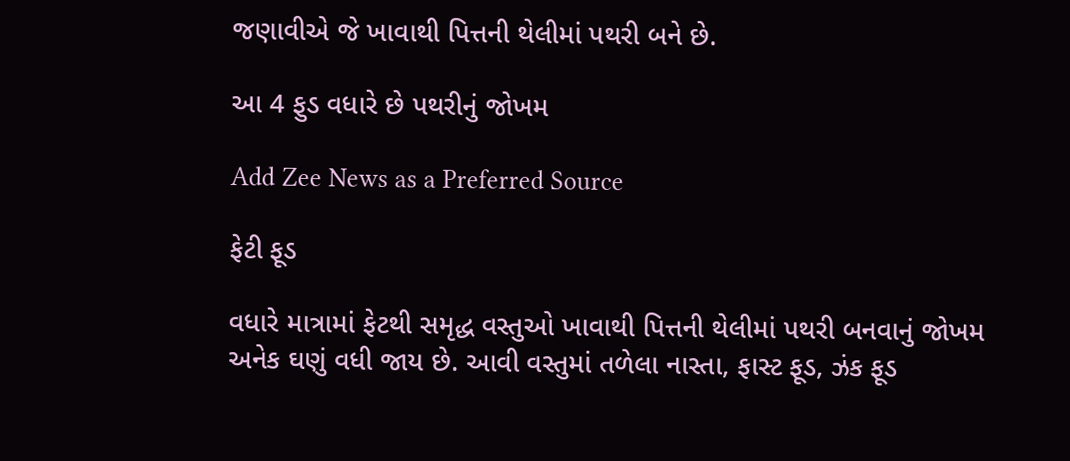જણાવીએ જે ખાવાથી પિત્તની થેલીમાં પથરી બને છે.

આ 4 ફુડ વધારે છે પથરીનું જોખમ

Add Zee News as a Preferred Source

ફેટી ફૂડ

વધારે માત્રામાં ફેટથી સમૃદ્ધ વસ્તુઓ ખાવાથી પિત્તની થેલીમાં પથરી બનવાનું જોખમ અનેક ઘણું વધી જાય છે. આવી વસ્તુમાં તળેલા નાસ્તા, ફાસ્ટ ફૂડ, ઝંક ફૂડ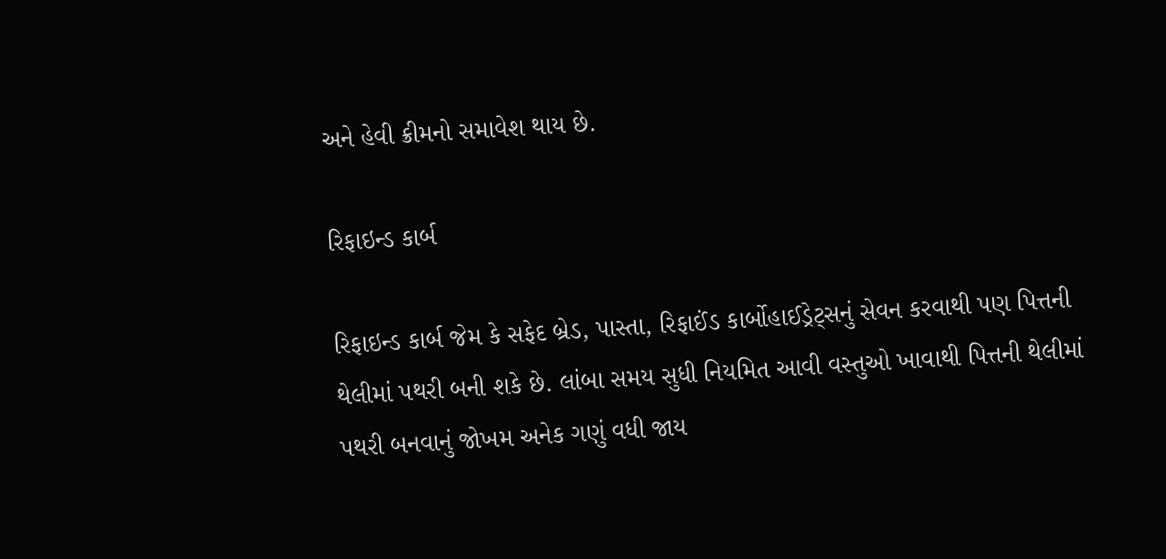અને હેવી ક્રીમનો સમાવેશ થાય છે.

રિફાઇન્ડ કાર્બ

રિફાઇન્ડ કાર્બ જેમ કે સફેદ બ્રેડ, પાસ્તા, રિફાઈંડ કાર્બોહાઈડ્રેટ્સનું સેવન કરવાથી પણ પિત્તની થેલીમાં પથરી બની શકે છે. લાંબા સમય સુધી નિયમિત આવી વસ્તુઓ ખાવાથી પિત્તની થેલીમાં પથરી બનવાનું જોખમ અનેક ગણું વધી જાય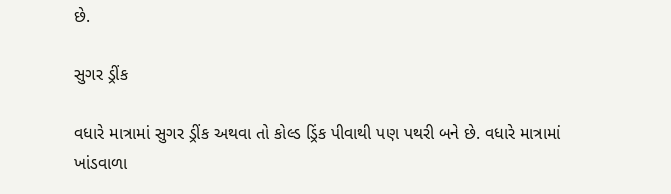છે.

સુગર ડ્રીંક

વધારે માત્રામાં સુગર ડ્રીંક અથવા તો કોલ્ડ ડ્રિંક પીવાથી પણ પથરી બને છે. વધારે માત્રામાં ખાંડવાળા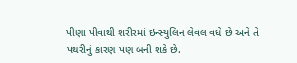પીણા પીવાથી શરીરમાં ઇન્સ્યુલિન લેવલ વધે છે અને તે પથરીનું કારણ પણ બની શકે છે.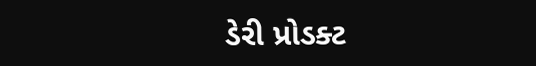ડેરી પ્રોડક્ટ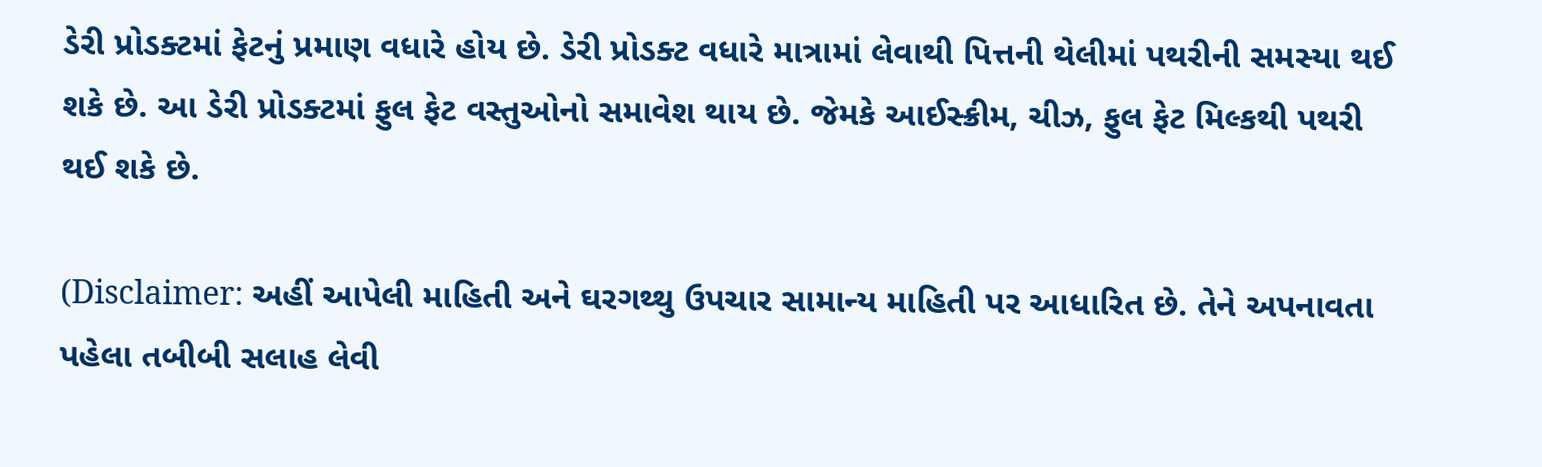ડેરી પ્રોડક્ટમાં ફેટનું પ્રમાણ વધારે હોય છે. ડેરી પ્રોડક્ટ વધારે માત્રામાં લેવાથી પિત્તની થેલીમાં પથરીની સમસ્યા થઈ શકે છે. આ ડેરી પ્રોડક્ટમાં ફુલ ફેટ વસ્તુઓનો સમાવેશ થાય છે. જેમકે આઈસ્ક્રીમ, ચીઝ, ફુલ ફેટ મિલ્કથી પથરી થઈ શકે છે.

(Disclaimer: અહીં આપેલી માહિતી અને ઘરગથ્થુ ઉપચાર સામાન્ય માહિતી પર આધારિત છે. તેને અપનાવતા પહેલા તબીબી સલાહ લેવી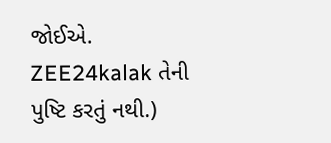જોઈએ. ZEE24kalak તેની પુષ્ટિ કરતું નથી.)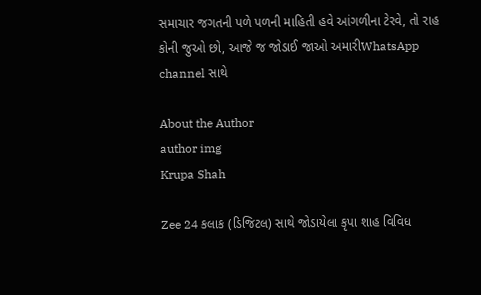સમાચાર જગતની પળે પળની માહિતી હવે આંગળીના ટેરવે, તો રાહ કોની જુઓ છો, આજે જ જોડાઈ જાઓ અમારીWhatsApp channel સાથે

About the Author
author img
Krupa Shah

Zee 24 કલાક (ડિજિટલ) સાથે જોડાયેલા કૃપા શાહ વિવિધ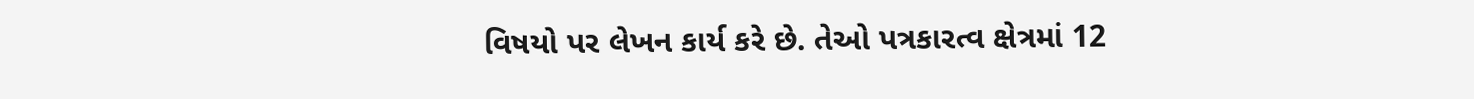વિષયો પર લેખન કાર્ય કરે છે. તેઓ પત્રકારત્વ ક્ષેત્રમાં 12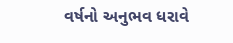વર્ષનો અનુભવ ધરાવે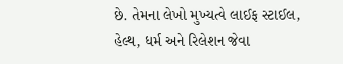છે. તેમના લેખો મુખ્યત્વે લાઈફ સ્ટાઈલ, હેલ્થ, ધર્મ અને રિલેશન જેવા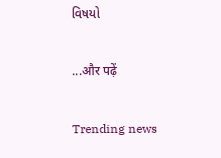વિષયો

...और पढ़ें

Trending news